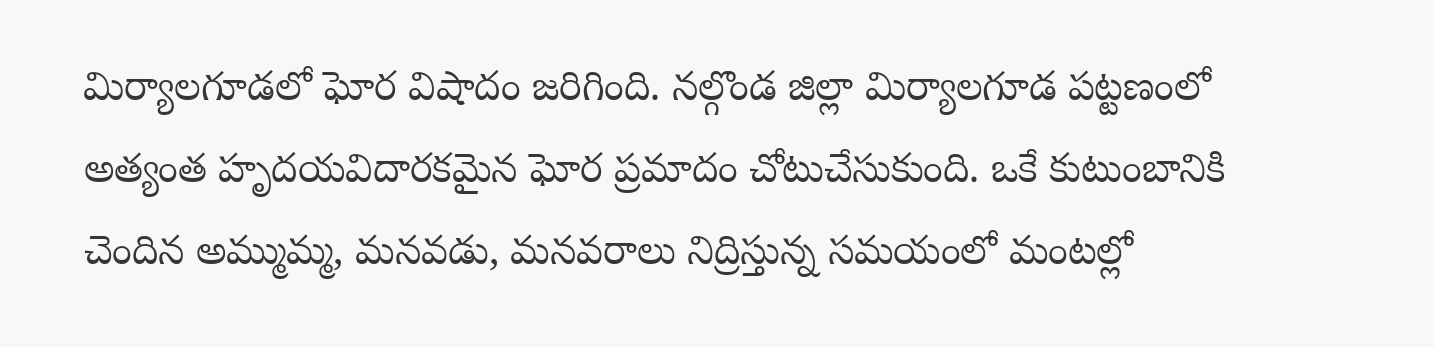మిర్యాలగూడలో ఘోర విషాదం జరిగింది. నల్గొండ జిల్లా మిర్యాలగూడ పట్టణంలో అత్యంత హృదయవిదారకమైన ఘోర ప్రమాదం చోటుచేసుకుంది. ఒకే కుటుంబానికి చెందిన అమ్ముమ్మ, మనవడు, మనవరాలు నిద్రిస్తున్న సమయంలో మంటల్లో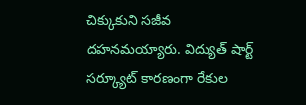చిక్కుకుని సజీవ దహనమయ్యారు. విద్యుత్ షార్ట్ సర్క్యూట్ కారణంగా రేకుల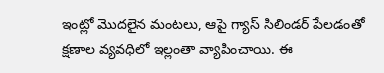ఇంట్లో మొదలైన మంటలు, ఆపై గ్యాస్ సిలిండర్ పేలడంతో క్షణాల వ్యవధిలో ఇల్లంతా వ్యాపించాయి. ఈ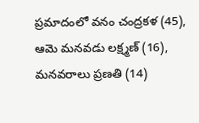ప్రమాదంలో వనం చంద్రకళ (45), ఆమె మనవడు లక్ష్మణ్ (16), మనవరాలు ప్రణతి (14)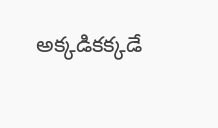అక్కడికక్కడే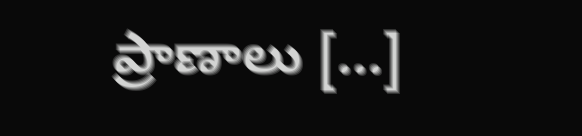ప్రాణాలు […]